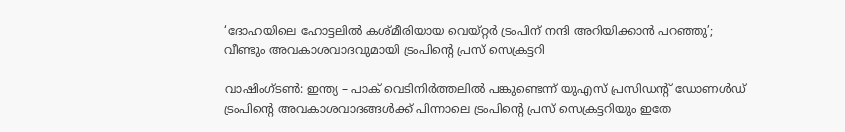‘ദോഹയിലെ ഹോട്ടലില്‍ കശ്മീരിയായ വെയ്റ്റര്‍ ട്രംപിന് നന്ദി അറിയിക്കാന്‍ പറഞ്ഞു’; വീണ്ടും അവകാശവാദവുമായി ട്രംപിന്‍റെ പ്രസ് സെക്രട്ടറി

വാഷിംഗ്ടൺ: ഇന്ത്യ – പാക് വെടിനിർത്തലില്‍ പങ്കുണ്ടെന്ന് യുഎസ് പ്രസിഡന്‍റ് ഡോണള്‍ഡ് ട്രംപിന്‍റെ അവകാശവാദങ്ങള്‍ക്ക് പിന്നാലെ ട്രംപിന്‍റെ പ്രസ് സെക്രട്ടറിയും ഇതേ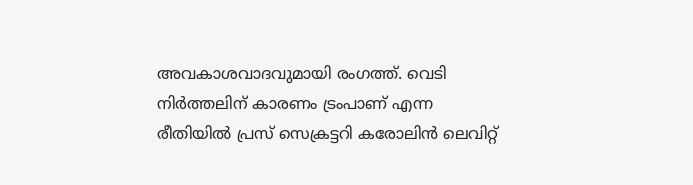അവകാശവാദവുമായി രംഗത്ത്. വെടി നിര്‍ത്തലിന് കാരണം ട്രംപാണ് എന്ന രീതിയില്‍ പ്രസ് സെക്രട്ടറി കരോലിന്‍ ലെവിറ്റ്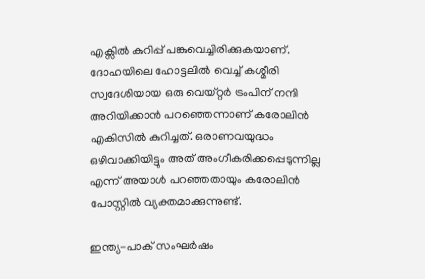എക്സില്‍ കുറിപ്പ് പങ്കുവെച്ചിരിക്കുകയാണ്. ദോഹയിലെ ഹോട്ടലില്‍ വെച്ച് കശ്മീരി സ്വദേശിയായ ഒരു വെയ്റ്റര്‍ ട്രംപിന് നന്ദി അറിയിക്കാന്‍ പറഞ്ഞെന്നാണ് കരോലിന്‍ എകിസില്‍ കുറിച്ചത്. ഒരാണവയുദ്ധം ഒഴിവാക്കിയിട്ടും അത് അംഗീകരിക്കപ്പെടുന്നില്ല എന്ന് അയാള്‍ പറഞ്ഞതായും കരോലിന്‍ പോസ്റ്റില്‍ വ്യക്തമാക്കുന്നുണ്ട്.

ഇന്ത്യ-പാക് സംഘർഷം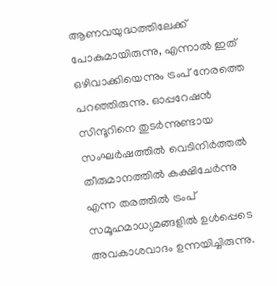ആണവയുദ്ധത്തിലേക്ക് പോകുമായിരുന്നു, എന്നാല്‍ ഇത് ഒഴിവാക്കിയെന്നും ട്രംപ് നേരത്തെ പറഞ്ഞിരുന്നു. ഓപ്പറേഷന്‍ സിന്ദൂറിനെ തുടര്‍ന്നുണ്ടായ സംഘര്‍ഷത്തില്‍ വെടിനിര്‍ത്തല്‍ തീരുമാനത്തില്‍ കക്ഷിചേര്‍ന്നു എന്ന തരത്തില്‍ ട്രംപ് സമൂഹമാധ്യമങ്ങളില്‍ ഉള്‍പ്പെടെ അവകാശവാദം ഉന്നയിച്ചിരുന്നു.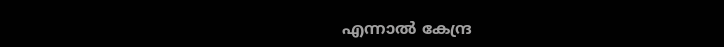എന്നാല്‍ കേന്ദ്ര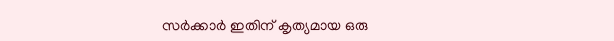സര്‍ക്കാര്‍ ഇതിന് കൃത്യമായ ഒരു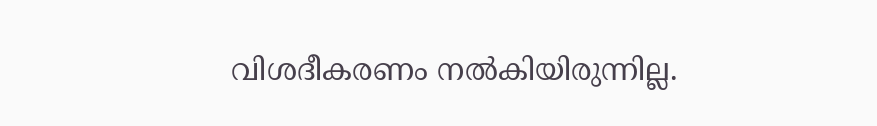വിശദീകരണം നല്‍കിയിരുന്നില്ല.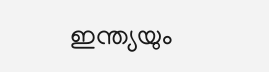ഇന്ത്യയും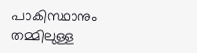പാകിസ്ഥാനും തമ്മിലുള്ള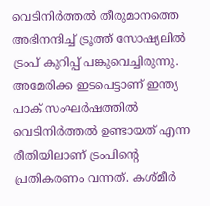വെടിനിർത്തൽ തീരുമാനത്തെ അഭിനന്ദിച്ച് ട്രൂത്ത് സോഷ്യലിൽ ട്രംപ് കുറിപ്പ് പങ്കുവെച്ചിരുന്നു. അമേരിക്ക ഇടപെട്ടാണ് ഇന്ത്യ പാക് സംഘർഷത്തിൽ വെടിനിർത്തൽ ഉണ്ടായത് എന്ന രീതിയിലാണ് ട്രംപിന്റെ പ്രതികരണം വന്നത്. കശ്മീർ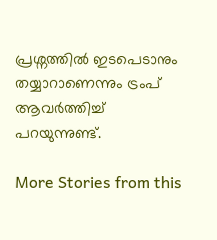പ്രശ്നത്തിൽ ഇടപെടാനും തയ്യാറാണെന്നും ട്രംപ് ആവര്‍ത്തിച്ച് പറയുന്നുണ്ട്.

More Stories from this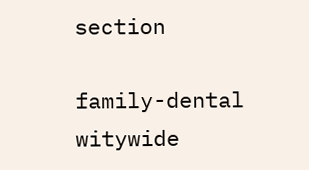section

family-dental
witywide